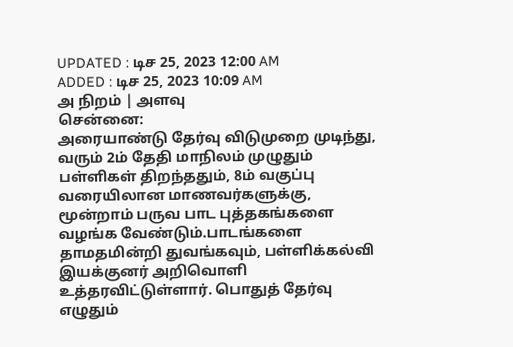UPDATED : டிச 25, 2023 12:00 AM
ADDED : டிச 25, 2023 10:09 AM
அ நிறம் | அளவு
சென்னை:
அரையாண்டு தேர்வு விடுமுறை முடிந்து, வரும் 2ம் தேதி மாநிலம் முழுதும் பள்ளிகள் திறந்ததும், 8ம் வகுப்பு வரையிலான மாணவர்களுக்கு, மூன்றாம் பருவ பாட புத்தகங்களை வழங்க வேண்டும்.பாடங்களை தாமதமின்றி துவங்கவும், பள்ளிக்கல்வி இயக்குனர் அறிவொளி உத்தரவிட்டுள்ளார். பொதுத் தேர்வு எழுதும்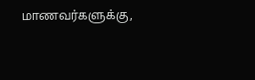மாணவர்களுக்கு,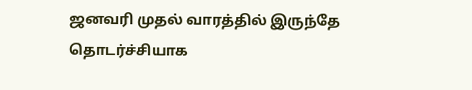ஜனவரி முதல் வாரத்தில் இருந்தே தொடர்ச்சியாக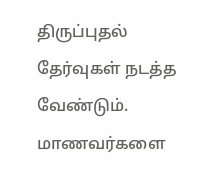திருப்புதல் தேர்வுகள் நடத்த வேண்டும். மாணவர்களை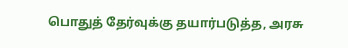பொதுத் தேர்வுக்கு தயார்படுத்த, அரசு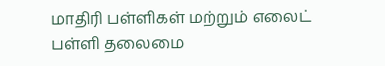மாதிரி பள்ளிகள் மற்றும் எலைட் பள்ளி தலைமை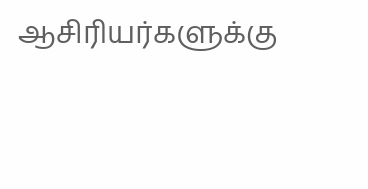ஆசிரியர்களுக்கு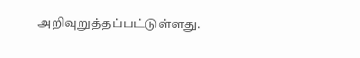அறிவுறுத்தப்பட்டுள்ளது.